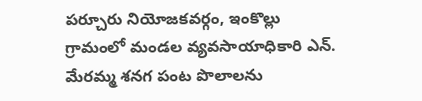పర్చూరు నియోజకవర్గం, ఇంకొల్లు గ్రామంలో మండల వ్యవసాయాధికారి ఎన్. మేరమ్మ శనగ పంట పొలాలను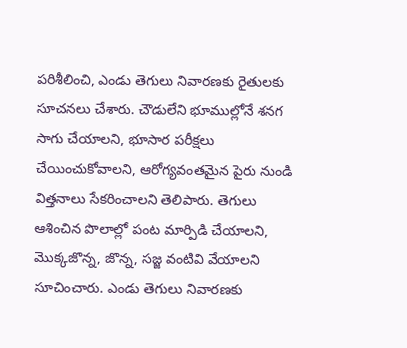పరిశీలించి, ఎండు తెగులు నివారణకు రైతులకు సూచనలు చేశారు. చౌడులేని భూముల్లోనే శనగ సాగు చేయాలని, భూసార పరీక్షలు చేయించుకోవాలని, ఆరోగ్యవంతమైన పైరు నుండి విత్తనాలు సేకరించాలని తెలిపారు. తెగులు ఆశించిన పొలాల్లో పంట మార్పిడి చేయాలని, మొక్కజొన్న, జొన్న, సజ్జ వంటివి వేయాలని సూచించారు. ఎండు తెగులు నివారణకు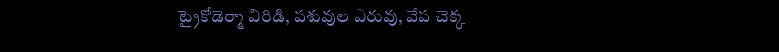ట్రైకోడెర్మా విరిడి, పశువుల ఎరువు, వేప చెక్క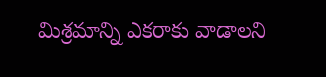మిశ్రమాన్ని ఎకరాకు వాడాలని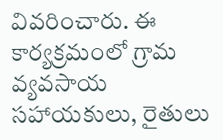వివరించారు. ఈ కార్యక్రమంలో గ్రామ వ్యవసాయ సహాయకులు, రైతులు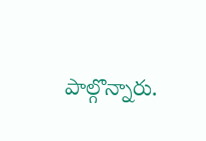పాల్గొన్నారు.